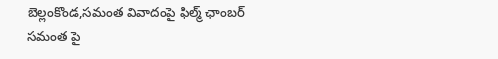బెల్లంకొండ,సమంత వివాదంపై ఫిల్మ్ ఛాంబర్
సమంత పై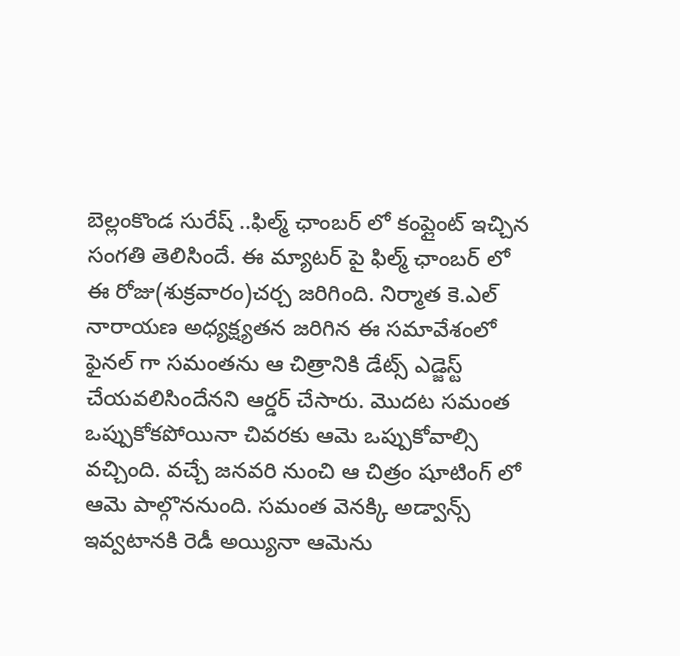బెల్లంకొండ సురేష్ ..ఫిల్మ్ ఛాంబర్ లో కంప్లైంట్ ఇచ్చిన సంగతి తెలిసిందే. ఈ మ్యాటర్ పై ఫిల్మ్ ఛాంబర్ లో ఈ రోజు(శుక్రవారం)చర్చ జరిగింది. నిర్మాత కె.ఎల్ నారాయణ అధ్యక్ష్యతన జరిగిన ఈ సమావేశంలో ఫైనల్ గా సమంతను ఆ చిత్రానికి డేట్స్ ఎడ్జెస్ట్ చేయవలిసిందేనని ఆర్డర్ చేసారు. మొదట సమంత ఒప్పుకోకపోయినా చివరకు ఆమె ఒప్పుకోవాల్సి వచ్చింది. వచ్చే జనవరి నుంచి ఆ చిత్రం షూటింగ్ లో ఆమె పాల్గొననుంది. సమంత వెనక్కి అడ్వాన్స్ ఇవ్వటానకి రెడీ అయ్యినా ఆమెను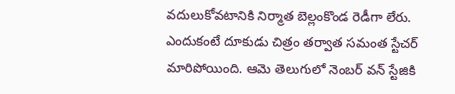వదులుకోవటానికి నిర్మాత బెల్లంకొండ రెడీగా లేరు. ఎందుకంటే దూకుడు చిత్రం తర్వాత సమంత స్టేచర్ మారిపోయింది. ఆమె తెలుగులో నెంబర్ వన్ స్టేజికి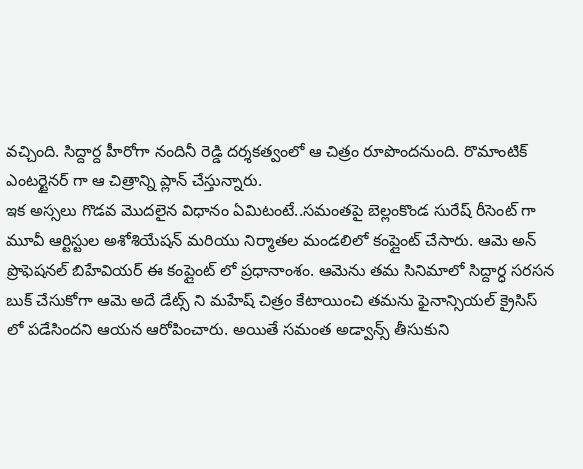వచ్చింది. సిద్దార్ద హీరోగా నందినీ రెడ్డి దర్శకత్వంలో ఆ చిత్రం రూపొందనుంది. రొమాంటిక్ ఎంటర్టైనర్ గా ఆ చిత్రాన్ని ప్లాన్ చేస్తున్నారు.
ఇక అస్సలు గొడవ మొదలైన విధానం ఏమిటంటే..సమంతపై బెల్లంకొండ సురేష్ రీసెంట్ గా మూవీ ఆర్టిస్టుల అశోశియేషన్ మరియు నిర్మాతల మండలిలో కంప్లైంట్ చేసారు. ఆమె అన్ ప్రొఫెషనల్ బిహేవియర్ ఈ కంప్లైంట్ లో ప్రధానాంశం. ఆమెను తమ సినిమాలో సిద్దార్ధ సరసన బుక్ చేసుకోగా ఆమె అదే డేట్స్ ని మహేష్ చిత్రం కేటాయించి తమను ఫైనాన్సియల్ క్రైసిస్ లో పడేసిందని ఆయన ఆరోపించారు. అయితే సమంత అడ్వాన్స్ తీసుకుని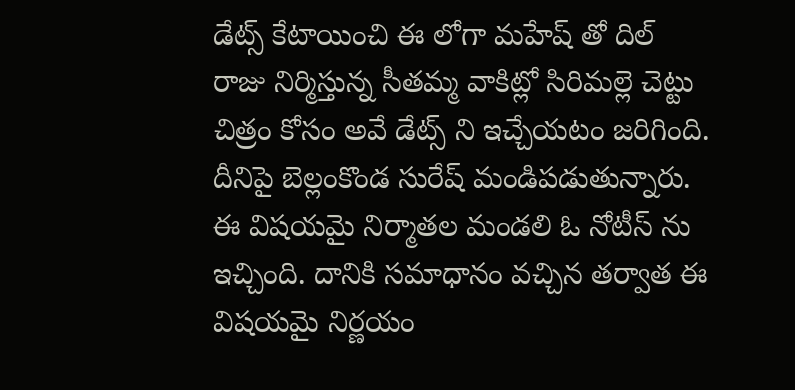డేట్స్ కేటాయించి ఈ లోగా మహేష్ తో దిల్ రాజు నిర్మిస్తున్న సీతమ్మ వాకిట్లో సిరిమల్లె చెట్టు చిత్రం కోసం అవే డేట్స్ ని ఇచ్చేయటం జరిగింది. దీనిపై బెల్లంకొండ సురేష్ మండిపడుతున్నారు. ఈ విషయమై నిర్మాతల మండలి ఓ నోటీస్ ను ఇచ్చింది. దానికి సమాధానం వచ్చిన తర్వాత ఈ విషయమై నిర్ణయం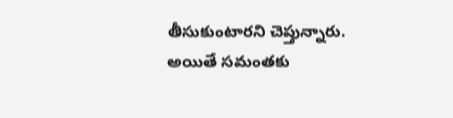తీసుకుంటారని చెప్తున్నారు. అయితే సమంతకు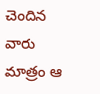చెందిన వారు మాత్రం ఆ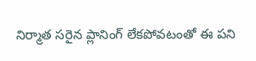నిర్మాత సరైన ప్లానింగ్ లేకపోవటంతో ఈ పని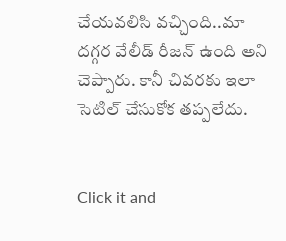చేయవలిసి వచ్చింది..మా దగ్గర వేలీడ్ రీజన్ ఉంది అని చెప్పారు. కానీ చివరకు ఇలా సెటిల్ చేసుకోక తప్పలేదు.


Click it and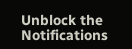Unblock the Notifications